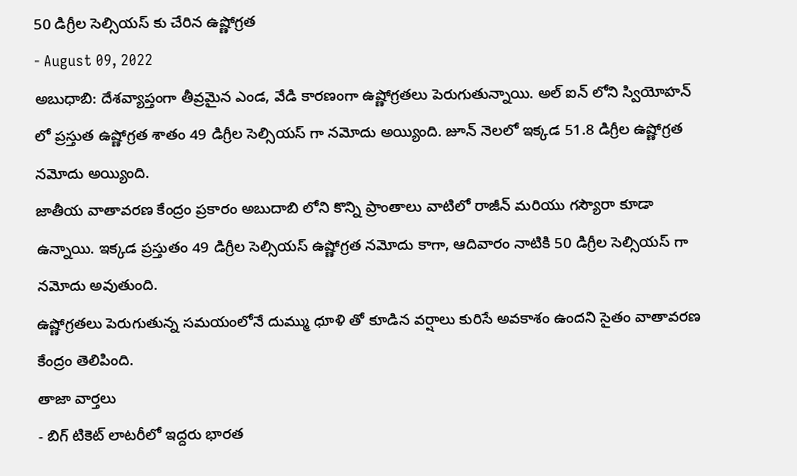50 డిగ్రీల సెల్సియస్ కు చేరిన ఉష్ణోగ్రత
- August 09, 2022
అబుధాబి: దేశవ్యాప్తంగా తీవ్రమైన ఎండ, వేడి కారణంగా ఉష్ణోగ్రతలు పెరుగుతున్నాయి. అల్ ఐన్ లోని స్వియోహన్ లో ప్రస్తుత ఉష్ణోగ్రత శాతం 49 డిగ్రీల సెల్సియస్ గా నమోదు అయ్యింది. జూన్ నెలలో ఇక్కడ 51.8 డిగ్రీల ఉష్ణోగ్రత నమోదు అయ్యింది.
జాతీయ వాతావరణ కేంద్రం ప్రకారం అబుదాబి లోని కొన్ని ప్రాంతాలు వాటిలో రాజీన్ మరియు గస్యౌరా కూడా ఉన్నాయి. ఇక్కడ ప్రస్తుతం 49 డిగ్రీల సెల్సియస్ ఉష్ణోగ్రత నమోదు కాగా, ఆదివారం నాటికి 50 డిగ్రీల సెల్సియస్ గా నమోదు అవుతుంది.
ఉష్ణోగ్రతలు పెరుగుతున్న సమయంలోనే దుమ్ము ధూళి తో కూడిన వర్షాలు కురిసే అవకాశం ఉందని సైతం వాతావరణ కేంద్రం తెలిపింది.
తాజా వార్తలు
- బిగ్ టికెట్ లాటరీలో ఇద్దరు భారత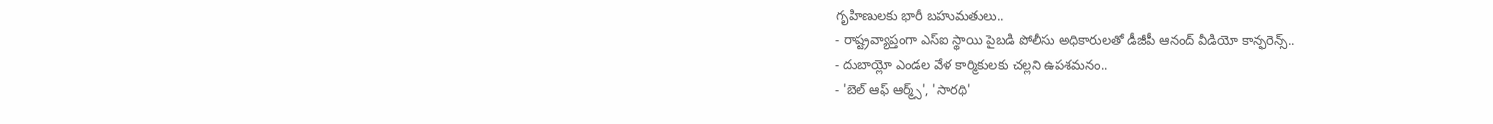గృహిణులకు భారీ బహుమతులు..
- రాష్ట్రవ్యాప్తంగా ఎస్ఐ స్థాయి పైబడి పోలీసు అధికారులతో డీజీపీ ఆనంద్ వీడియో కాన్ఫరెన్స్..
- దుబాయ్లో ఎండల వేళ కార్మికులకు చల్లని ఉపశమనం..
- 'బెల్ ఆఫ్ ఆర్మ్స్', 'సారథి'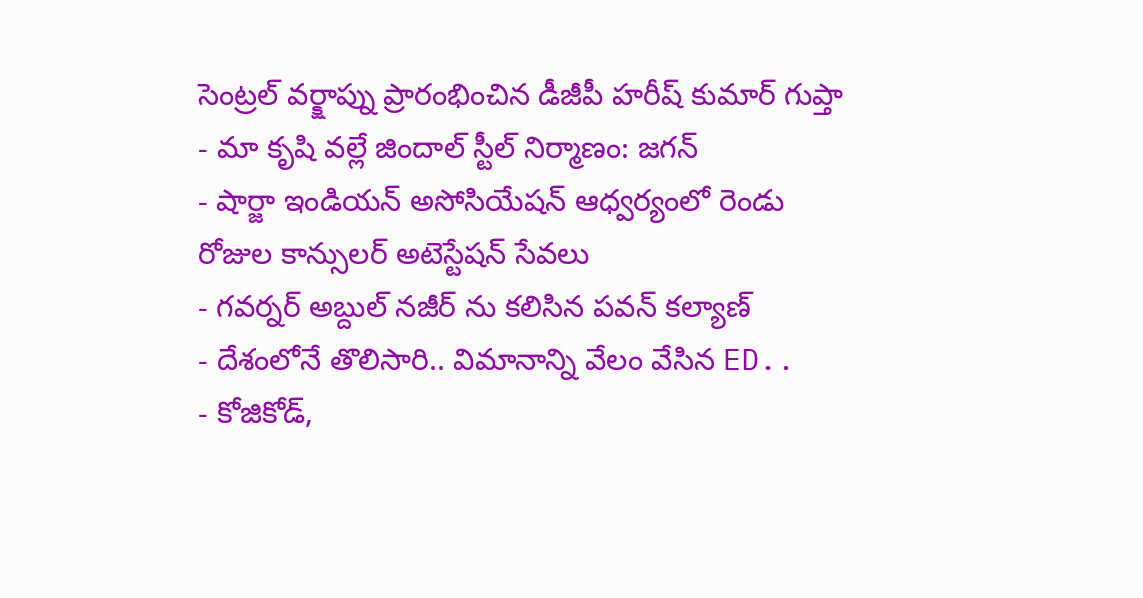సెంట్రల్ వర్క్షాప్ను ప్రారంభించిన డీజీపీ హరీష్ కుమార్ గుప్తా
- మా కృషి వల్లే జిందాల్ స్టీల్ నిర్మాణం: జగన్
- షార్జా ఇండియన్ అసోసియేషన్ ఆధ్వర్యంలో రెండు రోజుల కాన్సులర్ అటెస్టేషన్ సేవలు
- గవర్నర్ అబ్దుల్ నజీర్ ను కలిసిన పవన్ కల్యాణ్
- దేశంలోనే తొలిసారి.. విమానాన్ని వేలం వేసిన ED..
- కోజికోడ్,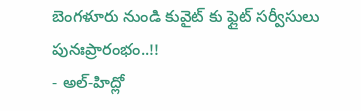బెంగళూరు నుండి కువైట్ కు ఫ్లైట్ సర్వీసులు పునఃప్రారంభం..!!
- అల్-హిద్లో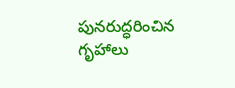పునరుద్ధరించిన గృహాలు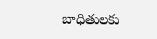బాధితులకు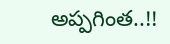అప్పగింత..!!